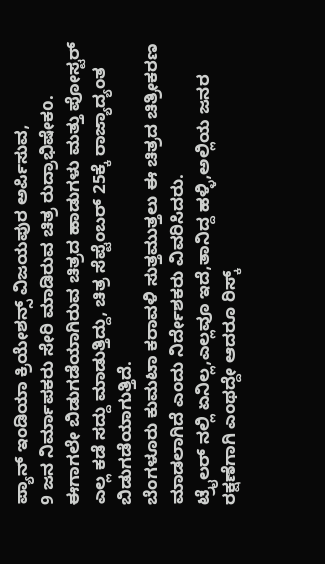ಪ್ಯಾನ್ ಇಂಡಿಯಾ ಕ್ರಿಯೇಶನ್ಸ್ ವಿಜಯಪುರ ಅರ್ಪಿಸುವ,
9 ಜನ ನಿರ್ಮಾಪಕರು ಸೇರಿ ಮಾಡಿರುವ ಚಿತ್ರ ರುದ್ರಾಭಿಷೇಕo.
ಈಗಾಗಲೇ ಬಿಡುಗಡೆಯಾಗಿರುವ ಚಿತ್ರದ ಹಾಡುಗಳು ಮತ್ತು ಪೋಸ್ಟರ್ ಎಲ್ಲ ಕಡೆ ಸದ್ದು ಮಾಡುತ್ತಿದ್ದು, ಚಿತ್ರ ಸೆಪ್ಟೆಂಬರ್ 25ಕ್ಕೆ ರಾಜ್ಯಾದ್ಯಂತ ಬಿಡುಗಡೆಯಾಗುತ್ತಿದೆ.
ಬೆಂಗಳೂರು ಕುಮಟಾ ಕರಾವಳಿ ಸುತ್ತಮುತ್ತಲು ಈ ಚಿತ್ರದ ಚಿತ್ರೀಕರಣ ಮಾಡಲಾಗಿದೆ ಎಂದು ನಿರ್ದೇಶಕರು ವಿವರಿಸಿದರು.
ಟ್ರೈಲರ್ ನಲ್ಲಿ ಏನಿಲ್ಲ,ಎಲ್ಲವೂ ಇದೆ,ತಾನಿದ್ದ ಹಳ್ಳಿ,ಅಲ್ಲಿಯ ಜನರ ರಕ್ಷಣೆಗಾಗಿ ಎಂಥದ್ದೇ ಆದರೂ ರಿಸ್ಕ್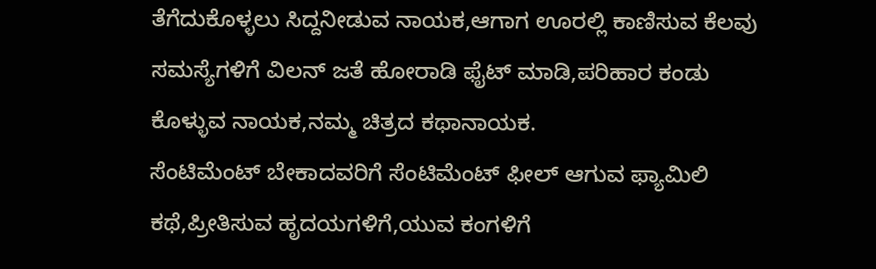ತೆಗೆದುಕೊಳ್ಳಲು ಸಿದ್ದನೀಡುವ ನಾಯಕ,ಆಗಾಗ ಊರಲ್ಲಿ ಕಾಣಿಸುವ ಕೆಲವು ಸಮಸ್ಯೆಗಳಿಗೆ ವಿಲನ್ ಜತೆ ಹೋರಾಡಿ ಫೈಟ್ ಮಾಡಿ,ಪರಿಹಾರ ಕಂಡು ಕೊಳ್ಳುವ ನಾಯಕ,ನಮ್ಮ ಚಿತ್ರದ ಕಥಾನಾಯಕ.
ಸೆಂಟಿಮೆಂಟ್ ಬೇಕಾದವರಿಗೆ ಸೆಂಟಿಮೆಂಟ್ ಫೀಲ್ ಆಗುವ ಫ್ಯಾಮಿಲಿ ಕಥೆ,ಪ್ರೀತಿಸುವ ಹೃದಯಗಳಿಗೆ,ಯುವ ಕಂಗಳಿಗೆ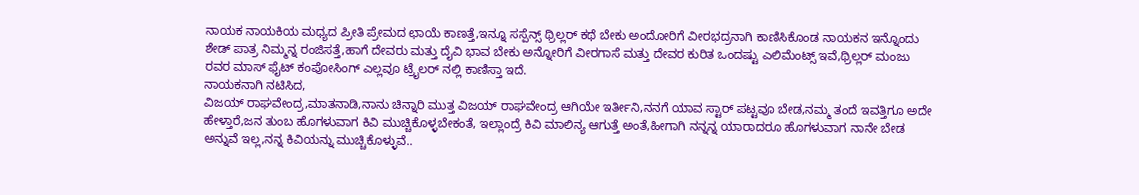ನಾಯಕ ನಾಯಕಿಯ ಮಧ್ಯದ ಪ್ರೀತಿ ಪ್ರೇಮದ ಛಾಯೆ ಕಾಣತ್ತೆ,ಇನ್ನೂ ಸಸ್ಪೆನ್ಸ್ ಥ್ರಿಲ್ಲರ್ ಕಥೆ ಬೇಕು ಅಂದೋರಿಗೆ ವೀರಭದ್ರನಾಗಿ ಕಾಣಿಸಿಕೊಂಡ ನಾಯಕನ ಇನ್ನೊಂದು ಶೇಡ್ ಪಾತ್ರ ನಿಮ್ಮನ್ನ ರಂಜಿಸತ್ತೆ,ಹಾಗೆ ದೇವರು ಮತ್ತು ದೈವಿ ಭಾವ ಬೇಕು ಅನ್ನೋರಿಗೆ ವೀರಗಾಸೆ ಮತ್ತು ದೇವರ ಕುರಿತ ಒಂದಷ್ಟು ಎಲಿಮೆಂಟ್ಸ್ ಇವೆ,ಥ್ರಿಲ್ಲರ್ ಮಂಜು ರವರ ಮಾಸ್ ಫೈಟ್ ಕಂಪೋಸಿಂಗ್ ಎಲ್ಲವೂ ಟ್ರೈಲರ್ ನಲ್ಲಿ ಕಾಣಿಸ್ತಾ ಇದೆ.
ನಾಯಕನಾಗಿ ನಟಿಸಿದ,
ವಿಜಯ್ ರಾಘವೇಂದ್ರ,ಮಾತನಾಡಿ,ನಾನು ಚಿನ್ನಾರಿ ಮುತ್ತ ವಿಜಯ್ ರಾಘವೇಂದ್ರ ಆಗಿಯೇ ಇರ್ತೀನಿ,ನನಗೆ ಯಾವ ಸ್ಟಾರ್ ಪಟ್ಟವೂ ಬೇಡ,ನಮ್ಮ ತಂದೆ ಇವತ್ತಿಗೂ ಅದೇ ಹೇಳ್ತಾರೆ,ಜನ ತುಂಬ ಹೊಗಳುವಾಗ ಕಿವಿ ಮುಚ್ಚಿಕೊಳ್ಳಬೇಕಂತೆ, ಇಲ್ಲಾಂದ್ರೆ ಕಿವಿ ಮಾಲಿನ್ಯ ಆಗುತ್ತೆ ಅಂತೆ,ಹೀಗಾಗಿ ನನ್ನನ್ನ ಯಾರಾದರೂ ಹೊಗಳುವಾಗ ನಾನೇ ಬೇಡ ಅನ್ನುವೆ ಇಲ್ಲ,ನನ್ನ ಕಿವಿಯನ್ನು ಮುಚ್ಚಿಕೊಳ್ಳುವೆ..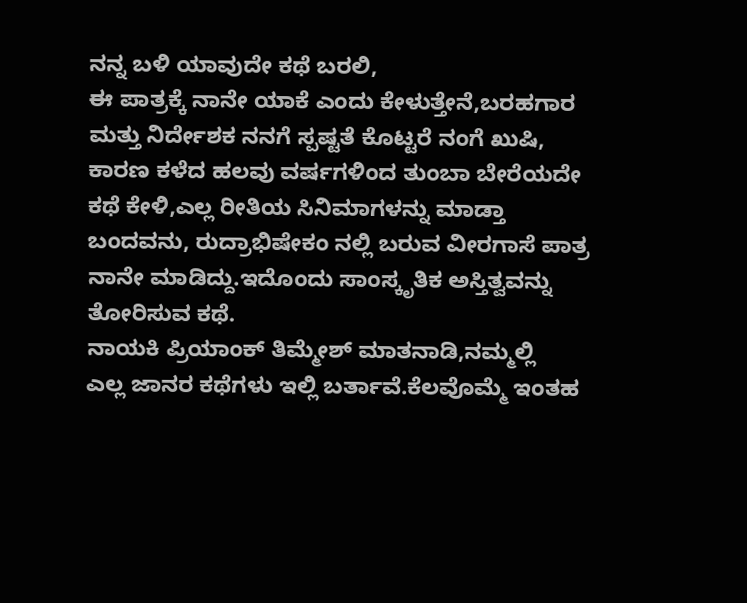ನನ್ನ ಬಳಿ ಯಾವುದೇ ಕಥೆ ಬರಲಿ,
ಈ ಪಾತ್ರಕ್ಕೆ ನಾನೇ ಯಾಕೆ ಎಂದು ಕೇಳುತ್ತೇನೆ,ಬರಹಗಾರ ಮತ್ತು ನಿರ್ದೇಶಕ ನನಗೆ ಸ್ಪಷ್ಟತೆ ಕೊಟ್ಟರೆ ನಂಗೆ ಖುಷಿ,
ಕಾರಣ ಕಳೆದ ಹಲವು ವರ್ಷಗಳಿಂದ ತುಂಬಾ ಬೇರೆಯದೇ ಕಥೆ ಕೇಳಿ,ಎಲ್ಲ ರೀತಿಯ ಸಿನಿಮಾಗಳನ್ನು ಮಾಡ್ತಾ ಬಂದವನು, ರುದ್ರಾಭಿಷೇಕಂ ನಲ್ಲಿ ಬರುವ ವೀರಗಾಸೆ ಪಾತ್ರ ನಾನೇ ಮಾಡಿದ್ದು.ಇದೊಂದು ಸಾಂಸ್ಕೃತಿಕ ಅಸ್ತಿತ್ವವನ್ನು ತೋರಿಸುವ ಕಥೆ.
ನಾಯಕಿ ಪ್ರಿಯಾಂಕ್ ತಿಮ್ಮೇಶ್ ಮಾತನಾಡಿ,ನಮ್ಮಲ್ಲಿ
ಎಲ್ಲ ಜಾನರ ಕಥೆಗಳು ಇಲ್ಲಿ ಬರ್ತಾವೆ.ಕೆಲವೊಮ್ಮೆ ಇಂತಹ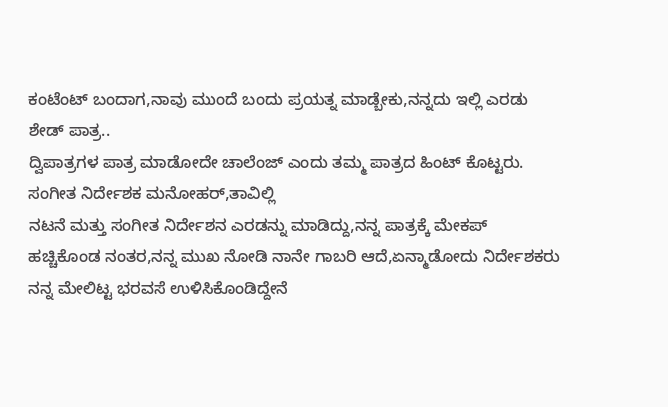ಕಂಟೆಂಟ್ ಬಂದಾಗ,ನಾವು ಮುಂದೆ ಬಂದು ಪ್ರಯತ್ನ ಮಾಡ್ಬೇಕು,ನನ್ನದು ಇಲ್ಲಿ ಎರಡು ಶೇಡ್ ಪಾತ್ರ..
ದ್ವಿಪಾತ್ರಗಳ ಪಾತ್ರ ಮಾಡೋದೇ ಚಾಲೆಂಜ್ ಎಂದು ತಮ್ಮ ಪಾತ್ರದ ಹಿಂಟ್ ಕೊಟ್ಟರು.
ಸಂಗೀತ ನಿರ್ದೇಶಕ ಮನೋಹರ್,ತಾವಿಲ್ಲಿ
ನಟನೆ ಮತ್ತು ಸಂಗೀತ ನಿರ್ದೇಶನ ಎರಡನ್ನು ಮಾಡಿದ್ದು,ನನ್ನ ಪಾತ್ರಕ್ಕೆ ಮೇಕಪ್ ಹಚ್ಚಿಕೊಂಡ ನಂತರ,ನನ್ನ ಮುಖ ನೋಡಿ ನಾನೇ ಗಾಬರಿ ಆದೆ,ಏನ್ಮಾಡೋದು ನಿರ್ದೇಶಕರು ನನ್ನ ಮೇಲಿಟ್ಟ ಭರವಸೆ ಉಳಿಸಿಕೊಂಡಿದ್ದೇನೆ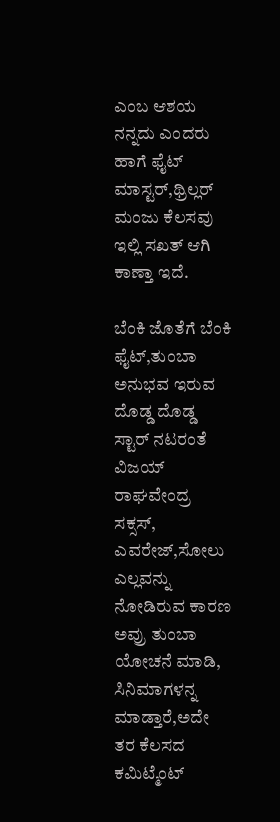ಎಂಬ ಆಶಯ ನನ್ನದು ಎಂದರು ಹಾಗೆ ಫೈಟ್ ಮಾಸ್ಟರ್,ಥ್ರಿಲ್ಲರ್ ಮಂಜು ಕೆಲಸವು ಇಲ್ಲಿ ಸಖತ್ ಆಗಿ ಕಾಣ್ತಾ ಇದೆ.

ಬೆಂಕಿ ಜೊತೆಗೆ ಬೆಂಕಿ ಫೈಟ್,ತುಂಬಾ ಅನುಭವ ಇರುವ
ದೊಡ್ಡ ದೊಡ್ಡ ಸ್ಟಾರ್ ನಟರಂತೆ ವಿಜಯ್ ರಾಘವೇಂದ್ರ ಸಕ್ಸಸ್, ಎವರೇಜ್,ಸೋಲು ಎಲ್ಲವನ್ನು ನೋಡಿರುವ ಕಾರಣ ಅವ್ರು ತುಂಬಾ ಯೋಚನೆ ಮಾಡಿ, ಸಿನಿಮಾಗಳನ್ನ ಮಾಡ್ತಾರೆ,ಅದೇ ತರ ಕೆಲಸದ ಕಮಿಟ್ಮೆಂಟ್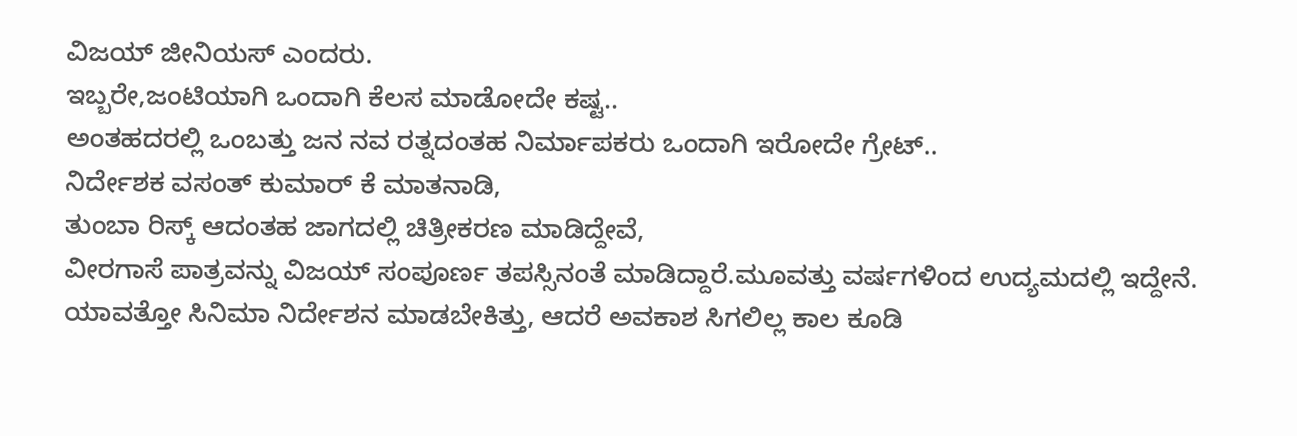ವಿಜಯ್ ಜೀನಿಯಸ್ ಎಂದರು.
ಇಬ್ಬರೇ,ಜಂಟಿಯಾಗಿ ಒಂದಾಗಿ ಕೆಲಸ ಮಾಡೋದೇ ಕಷ್ಟ..
ಅಂತಹದರಲ್ಲಿ ಒಂಬತ್ತು ಜನ ನವ ರತ್ನದಂತಹ ನಿರ್ಮಾಪಕರು ಒಂದಾಗಿ ಇರೋದೇ ಗ್ರೇಟ್..
ನಿರ್ದೇಶಕ ವಸಂತ್ ಕುಮಾರ್ ಕೆ ಮಾತನಾಡಿ,
ತುಂಬಾ ರಿಸ್ಕ್ ಆದಂತಹ ಜಾಗದಲ್ಲಿ ಚಿತ್ರೀಕರಣ ಮಾಡಿದ್ದೇವೆ,
ವೀರಗಾಸೆ ಪಾತ್ರವನ್ನು ವಿಜಯ್ ಸಂಪೂರ್ಣ ತಪಸ್ಸಿನಂತೆ ಮಾಡಿದ್ದಾರೆ.ಮೂವತ್ತು ವರ್ಷಗಳಿಂದ ಉದ್ಯಮದಲ್ಲಿ ಇದ್ದೇನೆ.
ಯಾವತ್ತೋ ಸಿನಿಮಾ ನಿರ್ದೇಶನ ಮಾಡಬೇಕಿತ್ತು, ಆದರೆ ಅವಕಾಶ ಸಿಗಲಿಲ್ಲ ಕಾಲ ಕೂಡಿ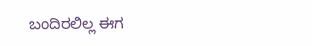ಬಂದಿರಲಿಲ್ಲ ಈಗ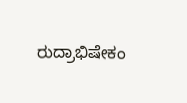ರುದ್ರಾಭಿಷೇಕಂ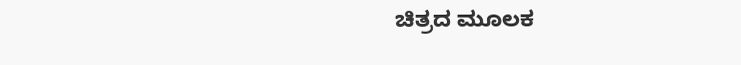ಚಿತ್ರದ ಮೂಲಕ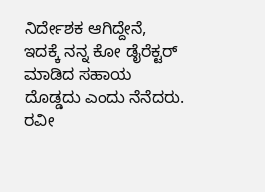ನಿರ್ದೇಶಕ ಆಗಿದ್ದೇನೆ, ಇದಕ್ಕೆ ನನ್ನ ಕೋ ಡೈರೆಕ್ಟರ್ ಮಾಡಿದ ಸಹಾಯ ದೊಡ್ಡದು ಎಂದು ನೆನೆದರು.
ರವೀ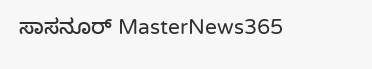ಸಾಸನೂರ್ MasterNews365